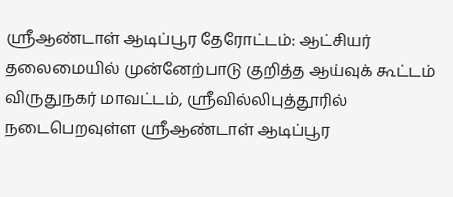ஸ்ரீஆண்டாள் ஆடிப்பூர தேரோட்டம்: ஆட்சியர் தலைமையில் முன்னேற்பாடு குறித்த ஆய்வுக் கூட்டம்
விருதுநகர் மாவட்டம், ஸ்ரீவில்லிபுத்தூரில் நடைபெறவுள்ள ஸ்ரீஆண்டாள் ஆடிப்பூர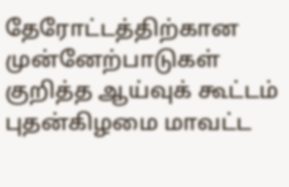தேரோட்டத்திற்கான முன்னேற்பாடுகள் குறித்த ஆய்வுக் கூட்டம் புதன்கிழமை மாவட்ட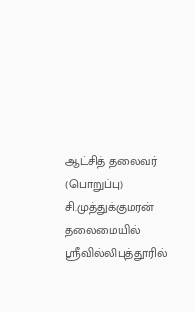ஆட்சித் தலைவர் (பொறுப்பு) சி.முத்துக்குமரன் தலைமையில் ஸ்ரீவில்லிபுத்தூரில்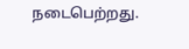நடைபெற்றது.